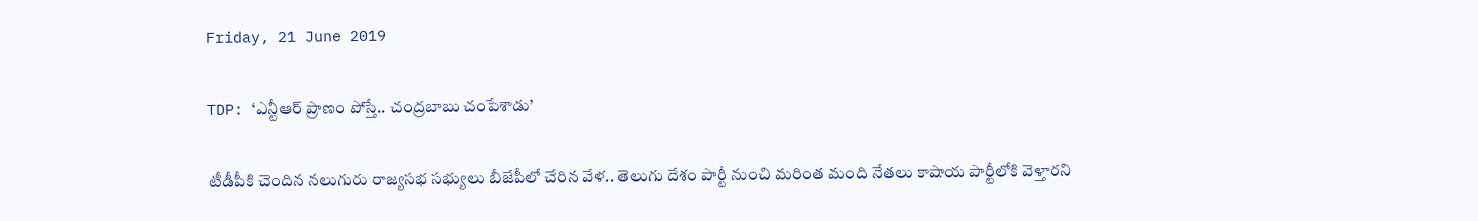Friday, 21 June 2019

TDP: ‘ఎన్టీఆర్ ప్రాణం పోస్తే.. చంద్రబాబు చంపేశాడు’

టీడీపీకి చెందిన నలుగురు రాజ్యసభ సభ్యులు బీజేపీలో చేరిన వేళ.. తెలుగు దేశం పార్టీ నుంచి మరింత మంది నేతలు కాషాయ పార్టీలోకి వెళ్తారని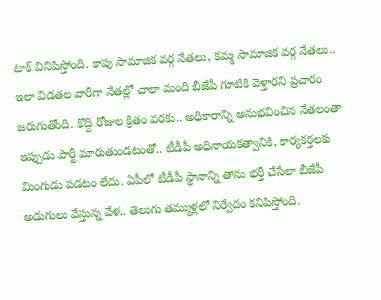టాక్ వినిపిస్తోంది. కాపు సామాజిక వర్గ నేతలు, కమ్మ సామాజిక వర్గ నేతలు.. ఇలా విడతల వారీగా నేతల్లో చాలా మంది బీజేపీ గూటికి వెళ్తారని ప్రచారం జరుగుతోంది. కొద్ది రోజుల క్రితం వరకు.. అధికారాన్ని అనుభవించిన నేతలంతా ఇప్పుడు పార్టీ మారుతుండటంతో.. టీడీపీ అధినాయకత్వానికి, కార్యకర్తలకు మింగుడు పడటం లేదు. ఏపీలో టీడీపీ స్థానాన్ని తాను భర్తీ చేసేలా బీజేపీ అడుగులు వేస్తున్న వేళ.. తెలుగు తమ్ముళ్లలో నిర్వేదం కనిపిస్తోంది.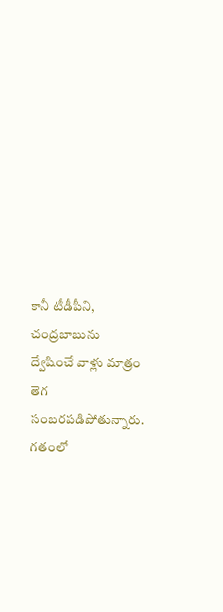కానీ టీడీపీని, చంద్రబాబును ద్వేషించే వాళ్లు మాత్రం తెగ సంబరపడిపోతున్నారు. గతంలో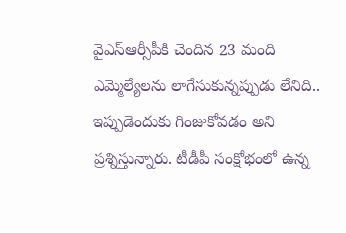వైఎస్ఆర్సీపీకి చెందిన 23 మంది ఎమ్మెల్యేలను లాగేసుకున్నప్పుడు లేనిది.. ఇప్పుడెందుకు గింజుకోవడం అని ప్రశ్నిస్తున్నారు. టీడీపీ సంక్షోభంలో ఉన్న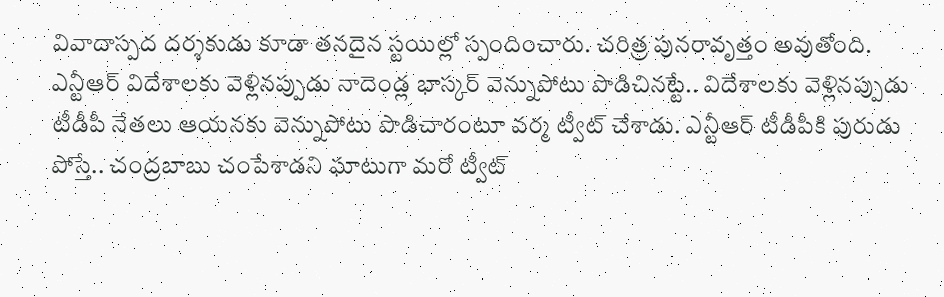వివాదాస్పద దర్శకుడు కూడా తనదైన స్టయిల్లో స్పందించారు. చరిత్ర పునరావృత్తం అవుతోంది. ఎన్టీఆర్ విదేశాలకు వెళ్లినప్పుడు నాదెండ్ల భాస్కర్ వెన్నుపోటు పొడిచినట్టే.. విదేశాలకు వెళ్లినప్పుడు టీడీపీ నేతలు ఆయనకు వెన్నుపోటు పొడిచారంటూ వర్మ ట్వీట్ చేశాడు. ఎన్టీఆర్ టీడీపీకి పురుడు పోస్తే.. చంద్రబాబు చంపేశాడని ఘాటుగా మరో ట్వీట్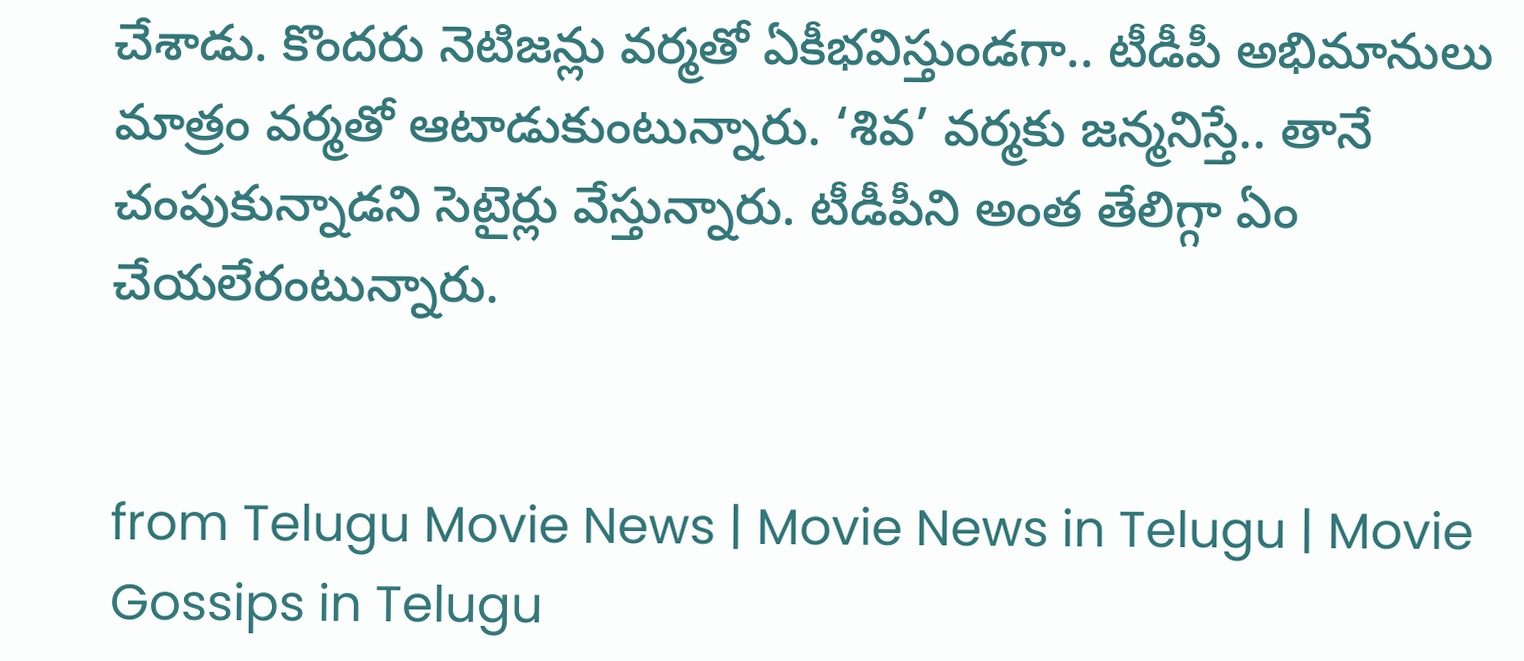చేశాడు. కొందరు నెటిజన్లు వర్మతో ఏకీభవిస్తుండగా.. టీడీపీ అభిమానులు మాత్రం వర్మతో ఆటాడుకుంటున్నారు. ‘శివ’ వర్మకు జన్మనిస్తే.. తానే చంపుకున్నాడని సెటైర్లు వేస్తున్నారు. టీడీపీని అంత తేలిగ్గా ఏం చేయలేరంటున్నారు.


from Telugu Movie News | Movie News in Telugu | Movie Gossips in Telugu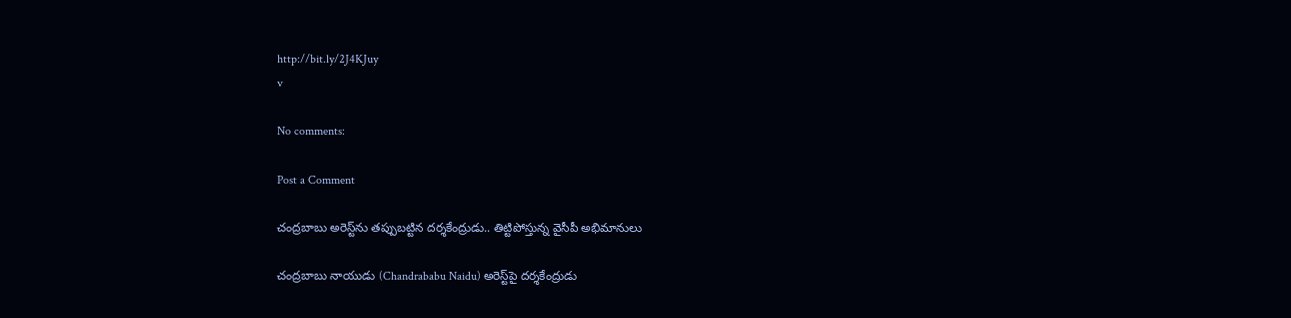http://bit.ly/2J4KJuy
v

No comments:

Post a Comment

చంద్రబాబు అరెస్ట్‌ను తప్పుబట్టిన దర్శకేంద్రుడు.. తిట్టిపోస్తున్న వైసీపీ అభిమానులు

చంద్రబాబు నాయుడు (Chandrababu Naidu) అరెస్ట్‌పై దర్శకేంద్రుడు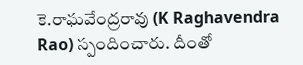కె.రాఘవేంద్రరావు (K Raghavendra Rao) స్పందించారు. దీంతో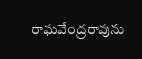రాఘవేంద్రరావును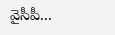వైసీపీ...